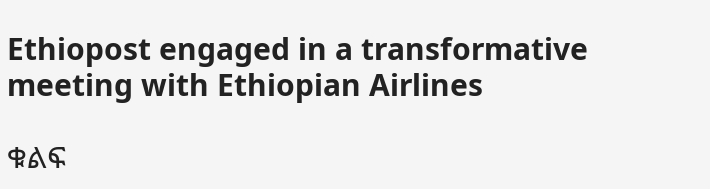Ethiopost engaged in a transformative meeting with Ethiopian Airlines

ቁልፍ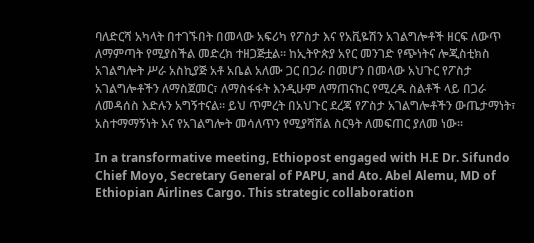ባለድርሻ አካላት በተገኙበት በመላው አፍሪካ የፖስታ እና የአቪዬሽን አገልግሎቶች ዘርፍ ለውጥ ለማምጣት የሚያስችል መድረክ ተዘጋጅቷል። ከኢትዮጵያ አየር መንገድ የጭነትና ሎጂስቲክስ አገልግሎት ሥራ አስኪያጅ አቶ አቤል አለሙ ጋር በጋራ በመሆን በመላው አህጉር የፖስታ አገልግሎቶችን ለማስጀመር፣ ለማስፋፋት እንዲሁም ለማጠናከር የሚረዱ ስልቶች ላይ በጋራ ለመዳሰስ እድሉን አግኝተናል። ይህ ጥምረት በአህጉር ደረጃ የፖስታ አገልግሎቶችን ውጤታማነት፣ አስተማማኝነት እና የአገልግሎት መሳለጥን የሚያሻሽል ስርዓት ለመፍጠር ያለመ ነው።

In a transformative meeting, Ethiopost engaged with H.E Dr. Sifundo Chief Moyo, Secretary General of PAPU, and Ato. Abel Alemu, MD of Ethiopian Airlines Cargo. This strategic collaboration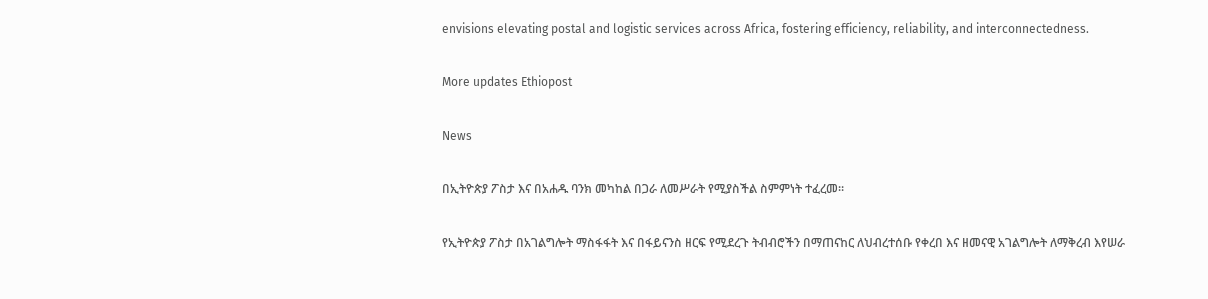envisions elevating postal and logistic services across Africa, fostering efficiency, reliability, and interconnectedness.

More updates Ethiopost

News

በኢትዮጵያ ፖስታ እና በአሐዱ ባንክ መካከል በጋራ ለመሥራት የሚያስችል ስምምነት ተፈረመ።

የኢትዮጵያ ፖስታ በአገልግሎት ማስፋፋት እና በፋይናንስ ዘርፍ የሚደረጉ ትብብሮችን በማጠናከር ለህብረተሰቡ የቀረበ እና ዘመናዊ አገልግሎት ለማቅረብ እየሠራ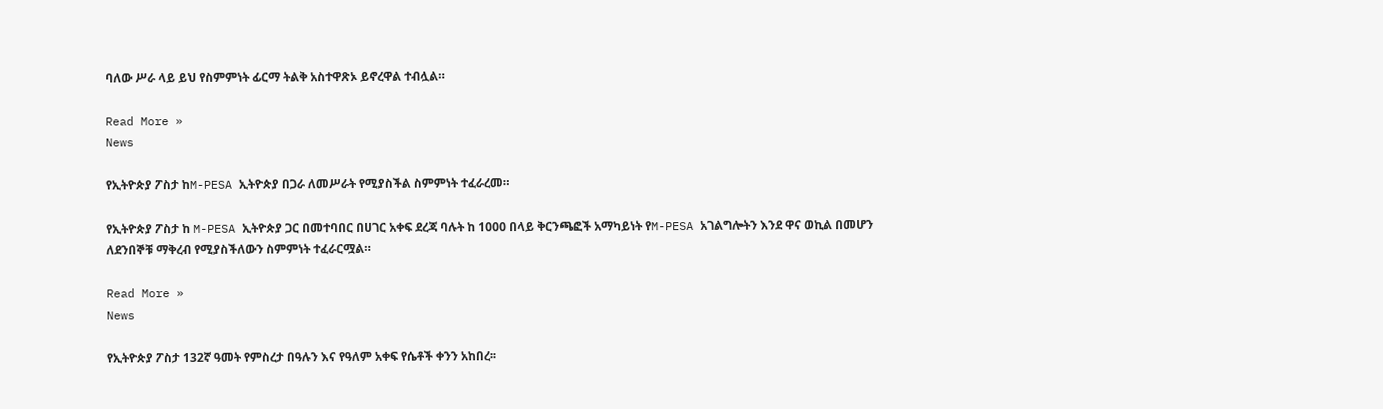ባለው ሥራ ላይ ይህ የስምምነት ፊርማ ትልቅ አስተዋጽኦ ይኖረዋል ተብሏል።

Read More »
News

የኢትዮጵያ ፖስታ ከM-PESA ኢትዮጵያ በጋራ ለመሥራት የሚያስችል ስምምነት ተፈራረመ።

የኢትዮጵያ ፖስታ ከ M-PESA ኢትዮጵያ ጋር በመተባበር በሀገር አቀፍ ደረጃ ባሉት ከ 1000 በላይ ቅርንጫፎች አማካይነት የM-PESA አገልግሎትን እንደ ዋና ወኪል በመሆን ለደንበኞቹ ማቅረብ የሚያስችለውን ስምምነት ተፈራርሟል።

Read More »
News

የኢትዮጵያ ፖስታ 132ኛ ዓመት የምስረታ በዓሉን እና የዓለም አቀፍ የሴቶች ቀንን አከበረ፡፡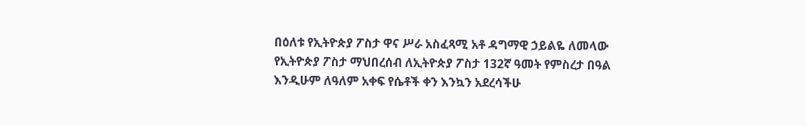በዕለቱ የኢትዮጵያ ፖስታ ዋና ሥራ አስፈጻሚ አቶ ዳግማዊ ኃይልዬ ለመላው የኢትዮጵያ ፖስታ ማህበረሰብ ለኢትዮጵያ ፖስታ 132ኛ ዓመት የምስረታ በዓል እንዲሁም ለዓለም አቀፍ የሴቶች ቀን እንኳን አደረሳችሁ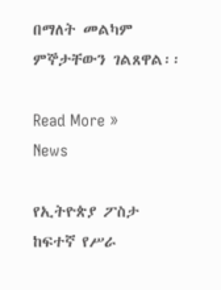በማለት መልካም ምኞታቸውን ገልጸዋል፡፡

Read More »
News

የኢትዮጵያ ፖስታ ከፍተኛ የሥራ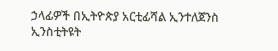ኃላፊዎች በኢትዮጵያ አርቲፊሻል ኢንተለጀንስ ኢንስቲትዩት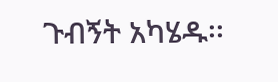ጉብኝት አካሄዱ፡፡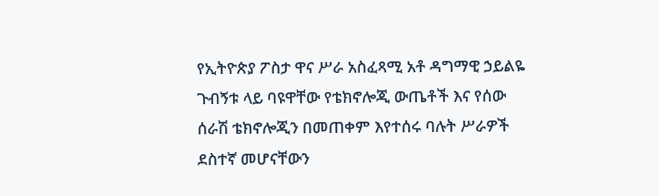የኢትዮጵያ ፖስታ ዋና ሥራ አስፈጻሚ አቶ ዳግማዊ ኃይልዬ ጉብኝቱ ላይ ባዩዋቸው የቴክኖሎጂ ውጤቶች እና የሰው ሰራሽ ቴክኖሎጂን በመጠቀም እየተሰሩ ባሉት ሥራዎች ደስተኛ መሆናቸውን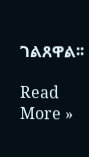ገልጸዋል፡፡

Read More »